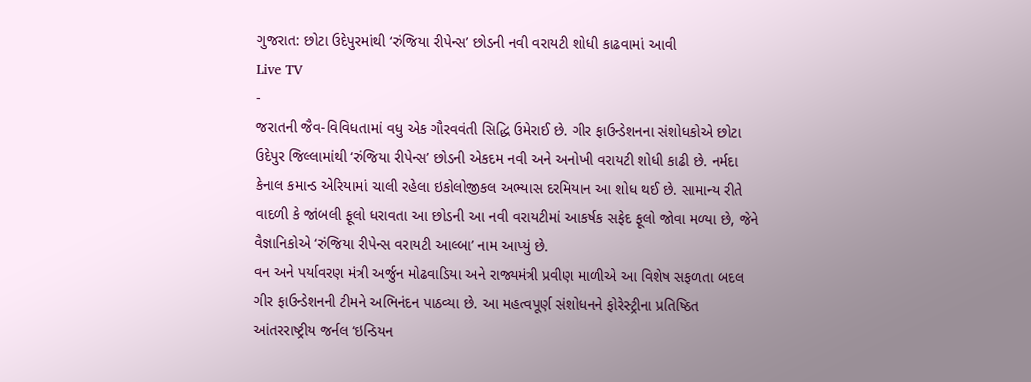ગુજરાત: છોટા ઉદેપુરમાંથી ‘રુંજિયા રીપેન્સ’ છોડની નવી વરાયટી શોધી કાઢવામાં આવી
Live TV
-
જરાતની જૈવ-વિવિધતામાં વધુ એક ગૌરવવંતી સિદ્ધિ ઉમેરાઈ છે. ગીર ફાઉન્ડેશનના સંશોધકોએ છોટા ઉદેપુર જિલ્લામાંથી ‘રુંજિયા રીપેન્સ’ છોડની એકદમ નવી અને અનોખી વરાયટી શોધી કાઢી છે. નર્મદા કેનાલ કમાન્ડ એરિયામાં ચાલી રહેલા ઇકોલોજીકલ અભ્યાસ દરમિયાન આ શોધ થઈ છે. સામાન્ય રીતે વાદળી કે જાંબલી ફૂલો ધરાવતા આ છોડની આ નવી વરાયટીમાં આકર્ષક સફેદ ફૂલો જોવા મળ્યા છે, જેને વૈજ્ઞાનિકોએ ‘રુંજિયા રીપેન્સ વરાયટી આલ્બા’ નામ આપ્યું છે.
વન અને પર્યાવરણ મંત્રી અર્જુન મોઢવાડિયા અને રાજ્યમંત્રી પ્રવીણ માળીએ આ વિશેષ સફળતા બદલ ગીર ફાઉન્ડેશનની ટીમને અભિનંદન પાઠવ્યા છે. આ મહત્વપૂર્ણ સંશોધનને ફોરેસ્ટ્રીના પ્રતિષ્ઠિત આંતરરાષ્ટ્રીય જર્નલ ‘ઇન્ડિયન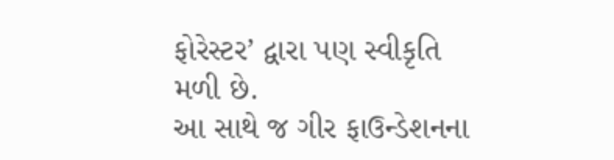ફોરેસ્ટર’ દ્વારા પણ સ્વીકૃતિ મળી છે.
આ સાથે જ ગીર ફાઉન્ડેશનના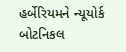હર્બેરિયમને ન્યૂયોર્ક બોટનિકલ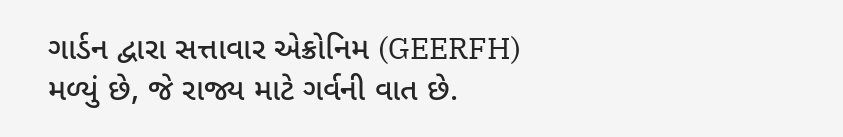ગાર્ડન દ્વારા સત્તાવાર એક્રોનિમ (GEERFH) મળ્યું છે, જે રાજ્ય માટે ગર્વની વાત છે.